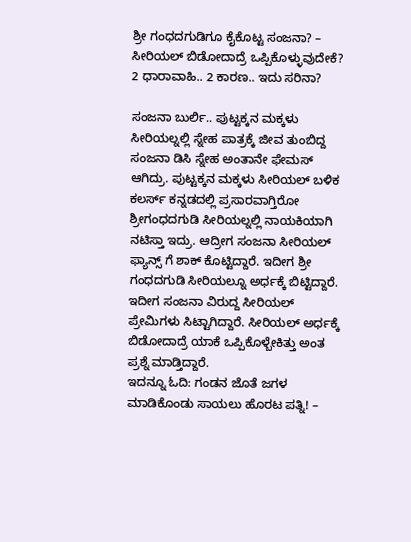ಶ್ರೀ ಗಂಧದಗುಡಿಗೂ ಕೈಕೊಟ್ಟ ಸಂಜನಾ? – ಸೀರಿಯಲ್ ಬಿಡೋದಾದ್ರೆ ಒಪ್ಪಿಕೊಳ್ಳುವುದೇಕೆ?
2 ಧಾರಾವಾಹಿ.. 2 ಕಾರಣ.. ಇದು ಸರಿನಾ?

ಸಂಜನಾ ಬುರ್ಲಿ.. ಪುಟ್ಟಕ್ಕನ ಮಕ್ಕಳು ಸೀರಿಯಲ್ನಲ್ಲಿ ಸ್ನೇಹ ಪಾತ್ರಕ್ಕೆ ಜೀವ ತುಂಬಿದ್ದ ಸಂಜನಾ ಡಿಸಿ ಸ್ನೇಹ ಅಂತಾನೇ ಫೇಮಸ್ ಆಗಿದ್ರು. ಪುಟ್ಟಕ್ಕನ ಮಕ್ಕಳು ಸೀರಿಯಲ್ ಬಳಿಕ ಕಲರ್ಸ್ ಕನ್ನಡದಲ್ಲಿ ಪ್ರಸಾರವಾಗ್ತಿರೋ ಶ್ರೀಗಂಧದಗುಡಿ ಸೀರಿಯಲ್ನಲ್ಲಿ ನಾಯಕಿಯಾಗಿ ನಟಿಸ್ತಾ ಇದ್ರು. ಆದ್ರೀಗ ಸಂಜನಾ ಸೀರಿಯಲ್ ಫ್ಯಾನ್ಸ್ ಗೆ ಶಾಕ್ ಕೊಟ್ಟಿದ್ದಾರೆ. ಇದೀಗ ಶ್ರೀ ಗಂಧದಗುಡಿ ಸೀರಿಯಲ್ನೂ ಅರ್ಧಕ್ಕೆ ಬಿಟ್ಟಿದ್ದಾರೆ. ಇದೀಗ ಸಂಜನಾ ವಿರುದ್ದ ಸೀರಿಯಲ್ ಪ್ರೇಮಿಗಳು ಸಿಟ್ಟಾಗಿದ್ದಾರೆ. ಸೀರಿಯಲ್ ಅರ್ಧಕ್ಕೆ ಬಿಡೋದಾದ್ರೆ ಯಾಕೆ ಒಪ್ಪಿಕೊಳ್ಬೇಕಿತ್ತು ಅಂತ ಪ್ರಶ್ನೆ ಮಾಡ್ತಿದ್ದಾರೆ.
ಇದನ್ನೂ ಓದಿ: ಗಂಡನ ಜೊತೆ ಜಗಳ ಮಾಡಿಕೊಂಡು ಸಾಯಲು ಹೊರಟ ಪತ್ನಿ! –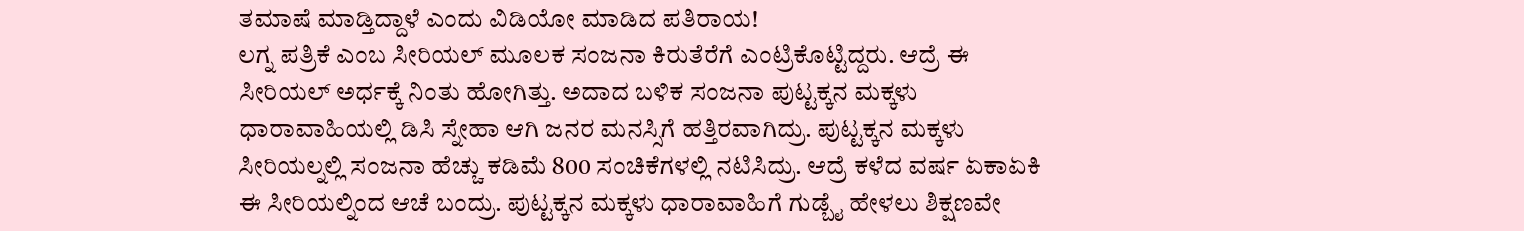ತಮಾಷೆ ಮಾಡ್ತಿದ್ದಾಳೆ ಎಂದು ವಿಡಿಯೋ ಮಾಡಿದ ಪತಿರಾಯ!
ಲಗ್ನ ಪತ್ರಿಕೆ ಎಂಬ ಸೀರಿಯಲ್ ಮೂಲಕ ಸಂಜನಾ ಕಿರುತೆರೆಗೆ ಎಂಟ್ರಿಕೊಟ್ಟಿದ್ದರು. ಆದ್ರೆ ಈ ಸೀರಿಯಲ್ ಅರ್ಧಕ್ಕೆ ನಿಂತು ಹೋಗಿತ್ತು. ಅದಾದ ಬಳಿಕ ಸಂಜನಾ ಪುಟ್ಟಕ್ಕನ ಮಕ್ಕಳು ಧಾರಾವಾಹಿಯಲ್ಲಿ ಡಿಸಿ ಸ್ನೇಹಾ ಆಗಿ ಜನರ ಮನಸ್ಸಿಗೆ ಹತ್ತಿರವಾಗಿದ್ರು. ಪುಟ್ಟಕ್ಕನ ಮಕ್ಕಳು ಸೀರಿಯಲ್ನಲ್ಲಿ ಸಂಜನಾ ಹೆಚ್ಚು ಕಡಿಮೆ 800 ಸಂಚಿಕೆಗಳಲ್ಲಿ ನಟಿಸಿದ್ರು. ಆದ್ರೆ ಕಳೆದ ವರ್ಷ ಏಕಾಏಕಿ ಈ ಸೀರಿಯಲ್ನಿಂದ ಆಚೆ ಬಂದ್ರು. ಪುಟ್ಟಕ್ಕನ ಮಕ್ಕಳು ಧಾರಾವಾಹಿಗೆ ಗುಡ್ಬೈ ಹೇಳಲು ಶಿಕ್ಷಣವೇ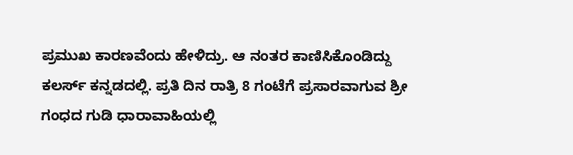ಪ್ರಮುಖ ಕಾರಣವೆಂದು ಹೇಳಿದ್ರು. ಆ ನಂತರ ಕಾಣಿಸಿಕೊಂಡಿದ್ದು ಕಲರ್ಸ್ ಕನ್ನಡದಲ್ಲಿ. ಪ್ರತಿ ದಿನ ರಾತ್ರಿ 8 ಗಂಟೆಗೆ ಪ್ರಸಾರವಾಗುವ ಶ್ರೀ ಗಂಧದ ಗುಡಿ ಧಾರಾವಾಹಿಯಲ್ಲಿ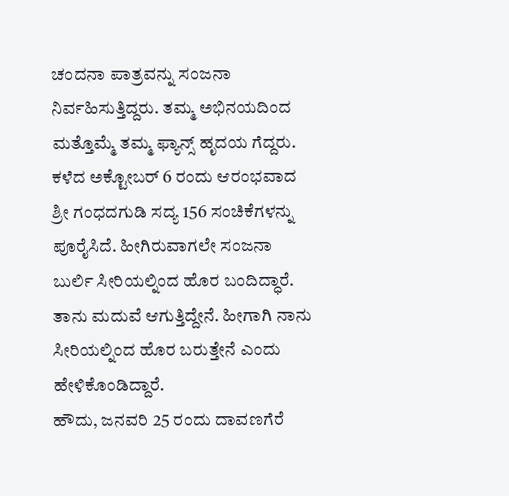ಚಂದನಾ ಪಾತ್ರವನ್ನು ಸಂಜನಾ ನಿರ್ವಹಿಸುತ್ತಿದ್ದರು. ತಮ್ಮ ಅಭಿನಯದಿಂದ ಮತ್ತೊಮ್ಮೆ ತಮ್ಮ ಫ್ಯಾನ್ಸ್ ಹೃದಯ ಗೆದ್ದರು. ಕಳೆದ ಅಕ್ಟೋಬರ್ 6 ರಂದು ಆರಂಭವಾದ ಶ್ರೀ ಗಂಧದಗುಡಿ ಸದ್ಯ 156 ಸಂಚಿಕೆಗಳನ್ನು ಪೂರೈಸಿದೆ. ಹೀಗಿರುವಾಗಲೇ ಸಂಜನಾ ಬುರ್ಲಿ ಸೀರಿಯಲ್ನಿಂದ ಹೊರ ಬಂದಿದ್ಧಾರೆ. ತಾನು ಮದುವೆ ಆಗುತ್ತಿದ್ದೇನೆ. ಹೀಗಾಗಿ ನಾನು ಸೀರಿಯಲ್ನಿಂದ ಹೊರ ಬರುತ್ತೇನೆ ಎಂದು ಹೇಳಿಕೊಂಡಿದ್ದಾರೆ.
ಹೌದು, ಜನವರಿ 25 ರಂದು ದಾವಣಗೆರೆ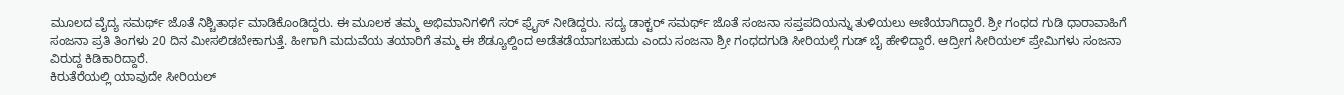ಮೂಲದ ವೈದ್ಯ ಸಮರ್ಥ್ ಜೊತೆ ನಿಶ್ಚಿತಾರ್ಥ ಮಾಡಿಕೊಂಡಿದ್ದರು. ಈ ಮೂಲಕ ತಮ್ಮ ಅಭಿಮಾನಿಗಳಿಗೆ ಸರ್ ಫ್ರೈಸ್ ನೀಡಿದ್ದರು. ಸದ್ಯ ಡಾಕ್ಟರ್ ಸಮರ್ಥ್ ಜೊತೆ ಸಂಜನಾ ಸಪ್ತಪದಿಯನ್ನು ತುಳಿಯಲು ಅಣಿಯಾಗಿದ್ದಾರೆ. ಶ್ರೀ ಗಂಧದ ಗುಡಿ ಧಾರಾವಾಹಿಗೆ ಸಂಜನಾ ಪ್ರತಿ ತಿಂಗಳು 20 ದಿನ ಮೀಸಲಿಡಬೇಕಾಗುತ್ತೆ. ಹೀಗಾಗಿ ಮದುವೆಯ ತಯಾರಿಗೆ ತಮ್ಮ ಈ ಶೆಡ್ಯೂಲ್ದಿಂದ ಅಡೆತಡೆಯಾಗಬಹುದು ಎಂದು ಸಂಜನಾ ಶ್ರೀ ಗಂಧದಗುಡಿ ಸೀರಿಯಲ್ಗೆ ಗುಡ್ ಬೈ ಹೇಳಿದ್ದಾರೆ. ಆದ್ರೀಗ ಸೀರಿಯಲ್ ಪ್ರೇಮಿಗಳು ಸಂಜನಾ ವಿರುದ್ದ ಕಿಡಿಕಾರಿದ್ದಾರೆ.
ಕಿರುತೆರೆಯಲ್ಲಿ ಯಾವುದೇ ಸೀರಿಯಲ್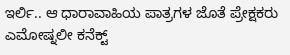ಇರ್ಲಿ.. ಆ ಧಾರಾವಾಹಿಯ ಪಾತ್ರಗಳ ಜೊತೆ ಪ್ರೇಕ್ಷಕರು ಎಮೋಷ್ನಲೀ ಕನೆಕ್ಟ್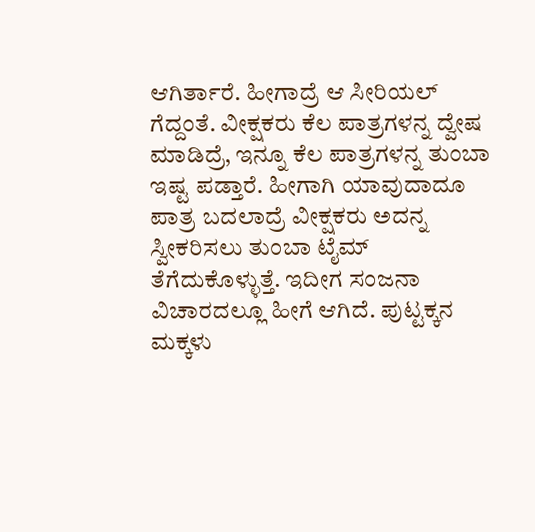ಆಗಿರ್ತಾರೆ. ಹೀಗಾದ್ರೆ ಆ ಸೀರಿಯಲ್ ಗೆದ್ದಂತೆ. ವೀಕ್ಷಕರು ಕೆಲ ಪಾತ್ರಗಳನ್ನ ದ್ವೇಷ ಮಾಡಿದ್ರೆ, ಇನ್ನೂ ಕೆಲ ಪಾತ್ರಗಳನ್ನ ತುಂಬಾ ಇಷ್ಟ ಪಡ್ತಾರೆ. ಹೀಗಾಗಿ ಯಾವುದಾದೂ ಪಾತ್ರ ಬದಲಾದ್ರೆ ವೀಕ್ಷಕರು ಅದನ್ನ ಸ್ವೀಕರಿಸಲು ತುಂಬಾ ಟೈಮ್ ತೆಗೆದುಕೊಳ್ಳುತ್ತೆ. ಇದೀಗ ಸಂಜನಾ ವಿಚಾರದಲ್ಲೂ ಹೀಗೆ ಆಗಿದೆ. ಪುಟ್ಟಕ್ಕನ ಮಕ್ಕಳು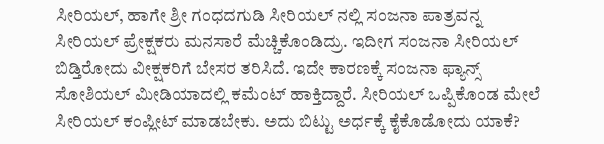ಸೀರಿಯಲ್, ಹಾಗೇ ಶ್ರೀ ಗಂಧದಗುಡಿ ಸೀರಿಯಲ್ ನಲ್ಲಿ ಸಂಜನಾ ಪಾತ್ರವನ್ನ ಸೀರಿಯಲ್ ಪ್ರೇಕ್ಷಕರು ಮನಸಾರೆ ಮೆಚ್ಚಿಕೊಂಡಿದ್ರು. ಇದೀಗ ಸಂಜನಾ ಸೀರಿಯಲ್ ಬಿಡ್ತಿರೋದು ವೀಕ್ಷಕರಿಗೆ ಬೇಸರ ತರಿಸಿದೆ. ಇದೇ ಕಾರಣಕ್ಕೆ ಸಂಜನಾ ಫ್ಯಾನ್ಸ್ ಸೋಶಿಯಲ್ ಮೀಡಿಯಾದಲ್ಲಿ ಕಮೆಂಟ್ ಹಾಕ್ತಿದ್ದಾರೆ. ಸೀರಿಯಲ್ ಒಪ್ಪಿಕೊಂಡ ಮೇಲೆ ಸೀರಿಯಲ್ ಕಂಪ್ಲೀಟ್ ಮಾಡಬೇಕು. ಅದು ಬಿಟ್ಟು ಅರ್ಧಕ್ಕೆ ಕೈಕೊಡೋದು ಯಾಕೆ?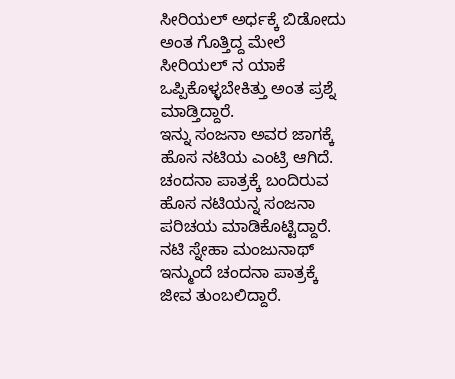ಸೀರಿಯಲ್ ಅರ್ಧಕ್ಕೆ ಬಿಡೋದು ಅಂತ ಗೊತ್ತಿದ್ದ ಮೇಲೆ ಸೀರಿಯಲ್ ನ ಯಾಕೆ ಒಪ್ಪಿಕೊಳ್ಳಬೇಕಿತ್ತು ಅಂತ ಪ್ರಶ್ನೆ ಮಾಡ್ತಿದ್ದಾರೆ.
ಇನ್ನು ಸಂಜನಾ ಅವರ ಜಾಗಕ್ಕೆ ಹೊಸ ನಟಿಯ ಎಂಟ್ರಿ ಆಗಿದೆ. ಚಂದನಾ ಪಾತ್ರಕ್ಕೆ ಬಂದಿರುವ ಹೊಸ ನಟಿಯನ್ನ ಸಂಜನಾ ಪರಿಚಯ ಮಾಡಿಕೊಟ್ಟಿದ್ದಾರೆ. ನಟಿ ಸ್ನೇಹಾ ಮಂಜುನಾಥ್ ಇನ್ಮುಂದೆ ಚಂದನಾ ಪಾತ್ರಕ್ಕೆ ಜೀವ ತುಂಬಲಿದ್ದಾರೆ.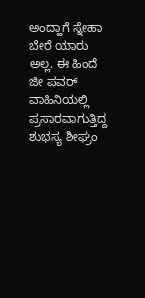ಅಂದ್ಹಾಗೆ ಸ್ನೇಹಾ ಬೇರೆ ಯಾರು ಅಲ್ಲ. ಈ ಹಿಂದೆ ಜೀ ಪವರ್ ವಾಹಿನಿಯಲ್ಲಿ ಪ್ರಸಾರವಾಗುತ್ತಿದ್ದ ಶುಭಸ್ಯ ಶೀಘ್ರಂ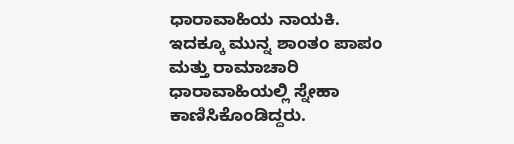ಧಾರಾವಾಹಿಯ ನಾಯಕಿ. ಇದಕ್ಕೂ ಮುನ್ನ ಶಾಂತಂ ಪಾಪಂ ಮತ್ತು ರಾಮಾಚಾರಿ ಧಾರಾವಾಹಿಯಲ್ಲಿ ಸ್ನೇಹಾ ಕಾಣಿಸಿಕೊಂಡಿದ್ದರು.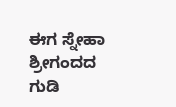ಈಗ ಸ್ನೇಹಾ ಶ್ರೀಗಂದದ ಗುಡಿ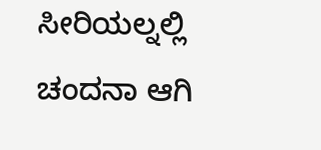ಸೀರಿಯಲ್ನಲ್ಲಿ ಚಂದನಾ ಆಗಿ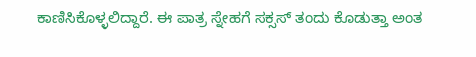ಕಾಣಿಸಿಕೊಳ್ಳಲಿದ್ದಾರೆ. ಈ ಪಾತ್ರ ಸ್ನೇಹಗೆ ಸಕ್ಸಸ್ ತಂದು ಕೊಡುತ್ತಾ ಅಂತ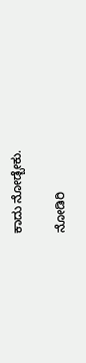ಕಾದು ನೋಡ್ಬೇಕು.

ನೋಡಿರಿ